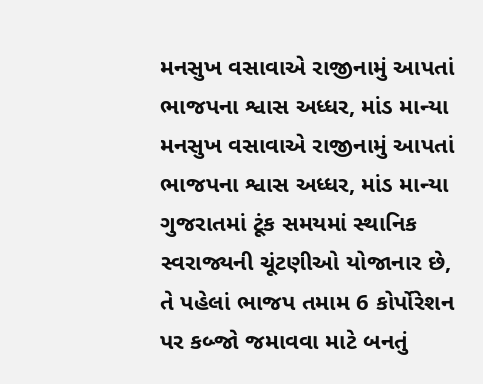મનસુખ વસાવાએ રાજીનામું આપતાં ભાજપના શ્વાસ અધ્ધર, માંડ માન્યા
મનસુખ વસાવાએ રાજીનામું આપતાં ભાજપના શ્વાસ અધ્ધર, માંડ માન્યા
ગુજરાતમાં ટૂંક સમયમાં સ્થાનિક સ્વરાજ્યની ચૂંટણીઓ યોજાનાર છે, તે પહેલાં ભાજપ તમામ 6 કોર્પોરેશન પર કબ્જો જમાવવા માટે બનતું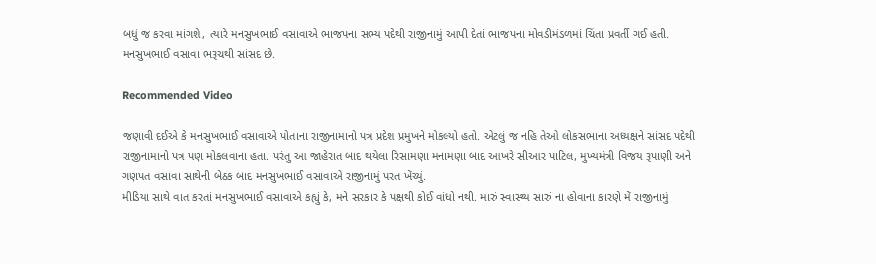બધું જ કરવા માંગશે, ત્યારે મનસુખભાઈ વસાવાએ ભાજપના સભ્ય પદેથી રાજીનામું આપી દેતાં ભાજપના મોવડીમંડળમાં ચિંતા પ્રવર્તી ગઈ હતી. મનસુખભાઈ વસાવા ભરૂચથી સાંસદ છે.

Recommended Video

જણાવી દઈએ કે મનસુખભાઈ વસાવાએ પોતાના રાજીનામાનો પત્ર પ્રદેશ પ્રમુખને મોકલ્યો હતો. એટલું જ નહિ તેઓ લોકસભાના અધ્યક્ષને સાંસદ પદેથી રાજીનામાનો પત્ર પણ મોકલવાના હતા. પરંતુ આ જાહેરાત બાદ થયેલા રિસામણા મનામણા બાદ આખરે સીઆર પાટિલ, મુખ્યમંત્રી વિજય રૂપાણી અને ગણપત વસાવા સાથેની બેઠક બાદ મનસુખભાઈ વસાવાએ રાજીનામું પરત ખેંચ્યું.
મીડિયા સાથે વાત કરતાં મનસુખભાઈ વસાવાએ કહ્યું કે, મને સરકાર કે પક્ષથી કોઈ વાંધો નથી. મારું સ્વાસ્થ્ય સારું ના હોવાના કારણે મેં રાજીનામું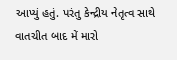આપ્યું હતું. પરંતુ કેન્દ્રીય નેતૃત્વ સાથે વાતચીત બાદ મેં મારો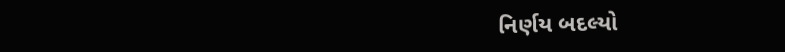નિર્ણય બદલ્યો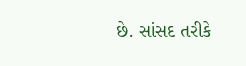છે. સાંસદ તરીકે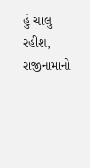હું ચાલુ રહીશ, રાજીનામાનો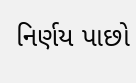નિર્ણય પાછો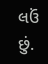લઉં છું.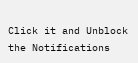Click it and Unblock the Notifications